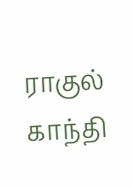ராகுல் காந்தி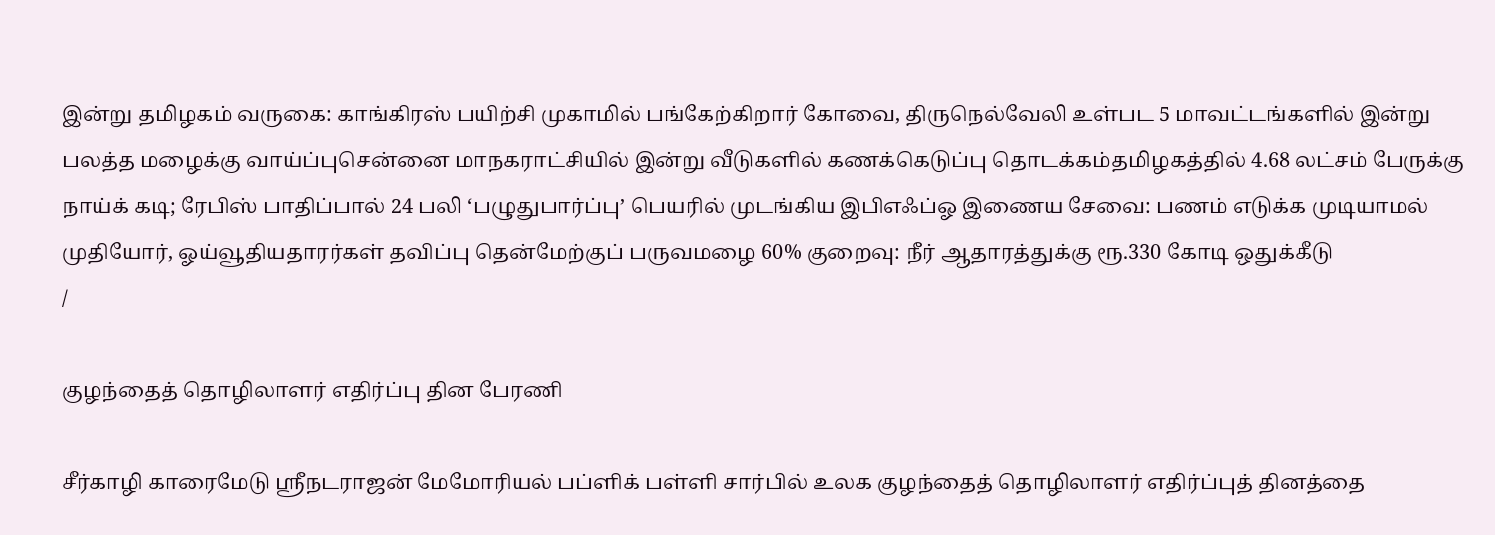இன்று தமிழகம் வருகை: காங்கிரஸ் பயிற்சி முகாமில் பங்கேற்கிறார் கோவை, திருநெல்வேலி உள்பட 5 மாவட்டங்களில் இன்று பலத்த மழைக்கு வாய்ப்புசென்னை மாநகராட்சியில் இன்று வீடுகளில் கணக்கெடுப்பு தொடக்கம்தமிழகத்தில் 4.68 லட்சம் பேருக்கு நாய்க் கடி; ரேபிஸ் பாதிப்பால் 24 பலி ‘பழுதுபார்ப்பு’ பெயரில் முடங்கிய இபிஎஃப்ஓ இணைய சேவை: பணம் எடுக்க முடியாமல் முதியோர், ஓய்வூதியதாரர்கள் தவிப்பு தென்மேற்குப் பருவமழை 60% குறைவு: நீர் ஆதாரத்துக்கு ரூ.330 கோடி ஒதுக்கீடு
/

குழந்தைத் தொழிலாளர் எதிர்ப்பு தின பேரணி

சீர்காழி காரைமேடு ஸ்ரீநடராஜன் மேமோரியல் பப்ளிக் பள்ளி சார்பில் உலக குழந்தைத் தொழிலாளர் எதிர்ப்புத் தினத்தை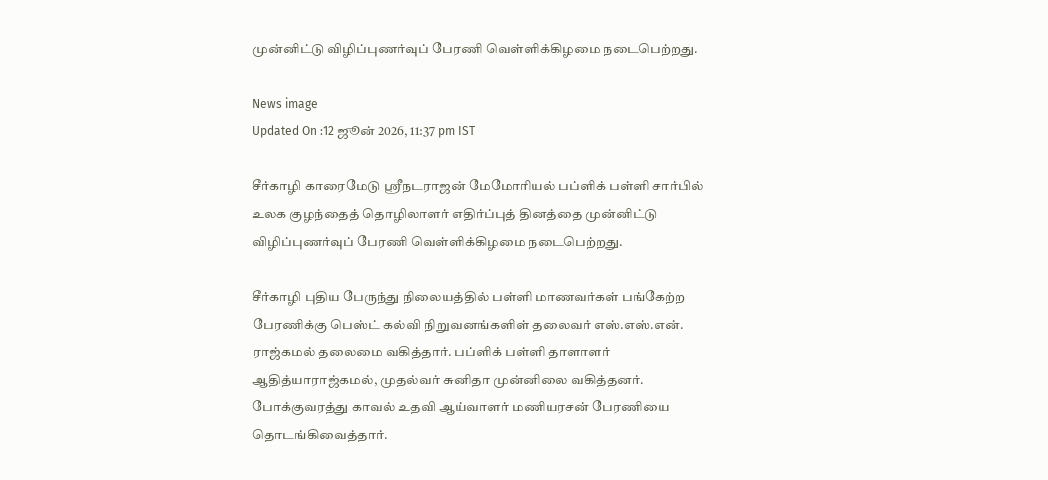முன்னிட்டு விழிப்புணர்வுப் பேரணி வெள்ளிக்கிழமை நடைபெற்றது.

News image
Updated On :12 ஜூன் 2026, 11:37 pm IST

சீர்காழி காரைமேடு ஸ்ரீநடராஜன் மேமோரியல் பப்ளிக் பள்ளி சார்பில் உலக குழந்தைத் தொழிலாளர் எதிர்ப்புத் தினத்தை முன்னிட்டு விழிப்புணர்வுப் பேரணி வெள்ளிக்கிழமை நடைபெற்றது.

சீர்காழி புதிய பேருந்து நிலையத்தில் பள்ளி மாணவர்கள் பங்கேற்ற பேரணிக்கு பெஸ்ட் கல்வி நிறுவனங்களிள் தலைவர் எஸ்.எஸ்.என். ராஜ்கமல் தலைமை வகித்தார். பப்ளிக் பள்ளி தாளாளர் ஆதித்யாராஜ்கமல், முதல்வர் சுனிதா முன்னிலை வகித்தனர். போக்குவரத்து காவல் உதவி ஆய்வாளர் மணியரசன் பேரணியை தொடங்கிவைத்தார்.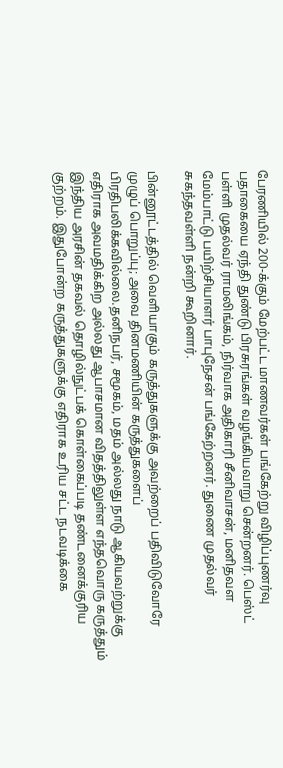பேரணியில் 200-க்கும் மேற்பட்ட மாணவர்கள் பங்கேற்று விழிப்புணர்வு பதாகையை ஏந்தி துண்டு பிரசுரங்கள் வழங்கியவாறு சென்றனர். பெஸ்ட் பள்ளி முதல்வர் ராமலிங்கம், நிர்வாக அதிகாரி சீனிவாசன், மனிதவள மேம்பாட்டு பயிற்சியாளர் பாபுநேசன் பங்கேற்றனர். துணை முதல்வர் சுகந்தவள்ளி நன்றி கூறினார்.

பின்னூட்டத்தில் வெளியாகும் கருத்துகளுக்கு அவற்றைப் பதிவிடுவோரே முழுப் பொறுப்பு; அவை தினமணியின் கருத்துகளைப் பிரதிபலிக்கவில்லை.தனிநபர், சமூகம், மதம் அல்லது நாடு ஆகியவற்றுக்கு எதிராக அவமதிக்கிற அல்லது ஆபாசமான விதத்திலுள்ள எந்தவொரு கருத்தும் இந்திய அரசின் தகவல் தொழில்நுட்பக் கொள்கைப்படி தண்டனைக்குரிய குற்றம். இதுபோன்ற கருத்துகளுக்கு எதிராக உரிய சட்ட நடவடிக்கை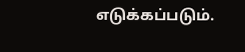எடுக்கப்படும்.